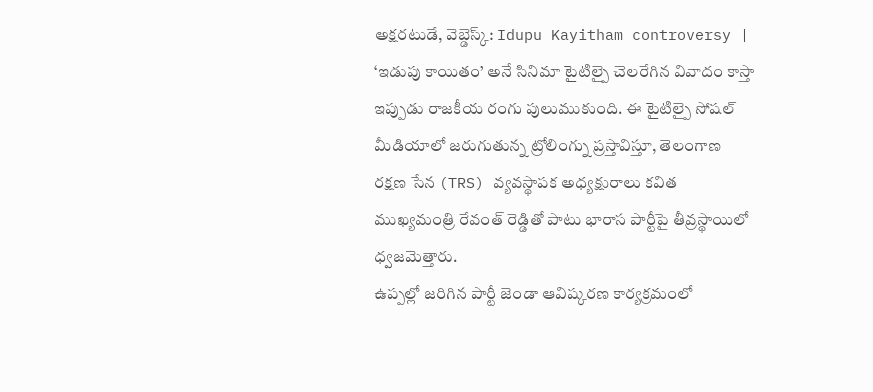అక్షరటుడే, వెబ్డెస్క్: Idupu Kayitham controversy | ‘ఇడుపు కాయితం’ అనే సినిమా టైటిల్పై చెలరేగిన వివాదం కాస్తా ఇప్పుడు రాజకీయ రంగు పులుముకుంది. ఈ టైటిల్పై సోషల్ మీడియాలో జరుగుతున్న ట్రోలింగ్ను ప్రస్తావిస్తూ, తెలంగాణ రక్షణ సేన (TRS) వ్యవస్థాపక అధ్యక్షురాలు కవిత ముఖ్యమంత్రి రేవంత్ రెడ్డితో పాటు భారాస పార్టీపై తీవ్రస్థాయిలో ధ్వజమెత్తారు.
ఉప్పల్లో జరిగిన పార్టీ జెండా ఆవిష్కరణ కార్యక్రమంలో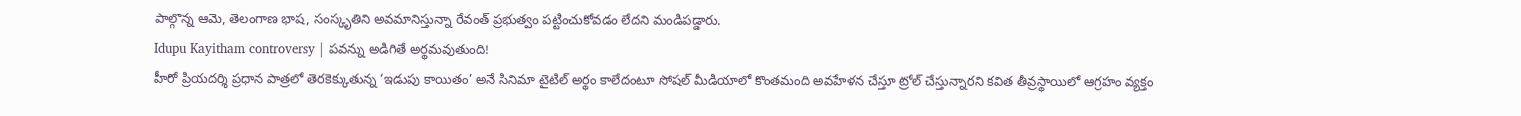పాల్గొన్న ఆమె, తెలంగాణ భాష, సంస్కృతిని అవమానిస్తున్నా రేవంత్ ప్రభుత్వం పట్టించుకోవడం లేదని మండిపడ్డారు.
Idupu Kayitham controversy | పవన్ను అడిగితే అర్థమవుతుంది!
హీరో ప్రియదర్శి ప్రధాన పాత్రలో తెరకెక్కుతున్న ‘ఇడుపు కాయితం’ అనే సినిమా టైటిల్ అర్థం కాలేదంటూ సోషల్ మీడియాలో కొంతమంది అవహేళన చేస్తూ ట్రోల్ చేస్తున్నారని కవిత తీవ్రస్థాయిలో ఆగ్రహం వ్యక్తం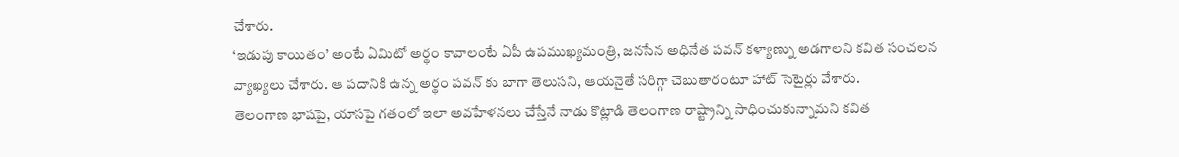చేశారు.
‘ఇడుపు కాయితం’ అంటే ఏమిటో అర్థం కావాలంటే ఏపీ ఉపముఖ్యమంత్రి, జనసేన అధినేత పవన్ కళ్యాణ్ను అడగాలని కవిత సంచలన వ్యాఖ్యలు చేశారు. ఆ పదానికి ఉన్న అర్థం పవన్ కు బాగా తెలుసని, ఆయనైతే సరిగ్గా చెబుతారంటూ హాట్ సెటైర్లు వేశారు.
తెలంగాణ భాషపై, యాసపై గతంలో ఇలా అవహేళనలు చేస్తేనే నాడు కొట్లాడి తెలంగాణ రాష్ట్రాన్ని సాధించుకున్నామని కవిత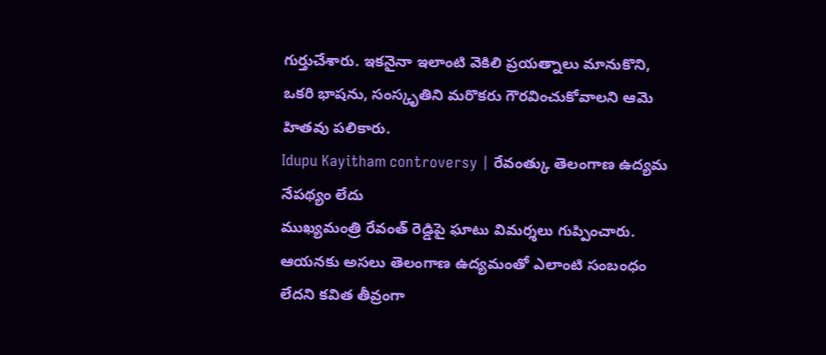గుర్తుచేశారు. ఇకనైనా ఇలాంటి వెకిలి ప్రయత్నాలు మానుకొని, ఒకరి భాషను, సంస్కృతిని మరొకరు గౌరవించుకోవాలని ఆమె హితవు పలికారు.
Idupu Kayitham controversy | రేవంత్కు తెలంగాణ ఉద్యమ నేపథ్యం లేదు
ముఖ్యమంత్రి రేవంత్ రెడ్డిపై ఘాటు విమర్శలు గుప్పించారు. ఆయనకు అసలు తెలంగాణ ఉద్యమంతో ఎలాంటి సంబంధం లేదని కవిత తీవ్రంగా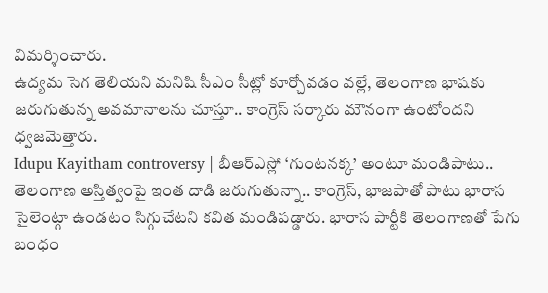విమర్శించారు.
ఉద్యమ సెగ తెలియని మనిషి సీఎం సీట్లో కూర్చోవడం వల్లే, తెలంగాణ భాషకు జరుగుతున్న అవమానాలను చూస్తూ.. కాంగ్రెస్ సర్కారు మౌనంగా ఉంటోందని ధ్వజమెత్తారు.
Idupu Kayitham controversy | బీఆర్ఎస్లో ‘గుంటనక్క’ అంటూ మండిపాటు..
తెలంగాణ అస్తిత్వంపై ఇంత దాడి జరుగుతున్నా.. కాంగ్రెస్, భాజపాతో పాటు భారాస సైలెంట్గా ఉండటం సిగ్గుచేటని కవిత మండిపడ్డారు. భారాస పార్టీకి తెలంగాణతో పేగు బంధం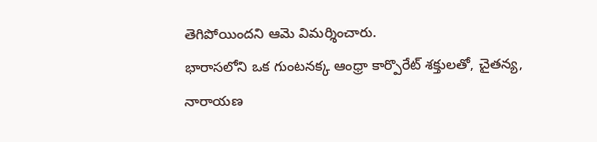తెగిపోయిందని ఆమె విమర్శించారు.
భారాసలోని ఒక గుంటనక్క ఆంధ్రా కార్పొరేట్ శక్తులతో, చైతన్య, నారాయణ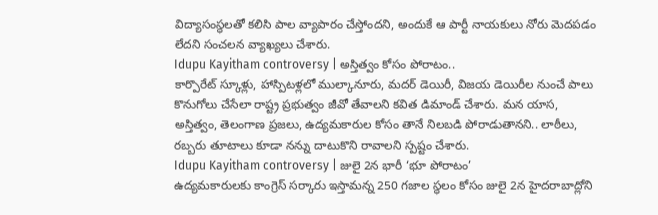విద్యాసంస్థలతో కలిసి పాల వ్యాపారం చేస్తోందని, అందుకే ఆ పార్టీ నాయకులు నోరు మెదపడం లేదని సంచలన వ్యాఖ్యలు చేశారు.
Idupu Kayitham controversy | అస్తిత్వం కోసం పోరాటం..
కార్పొరేట్ స్కూళ్లు, హాస్పిటళ్లలో ముల్కానూరు, మదర్ డెయిరీ, విజయ డెయిరీల నుంచే పాలు కొనుగోలు చేసేలా రాష్ట్ర ప్రభుత్వం జీవో తేవాలని కవిత డిమాండ్ చేశారు. మన యాస, అస్తిత్వం, తెలంగాణ ప్రజలు, ఉద్యమకారుల కోసం తానే నిలబడి పోరాడుతానని.. లాఠీలు, రబ్బరు తూటాలు కూడా నన్ను దాటుకొని రావాలని స్పష్టం చేశారు.
Idupu Kayitham controversy | జులై 2న భారీ ‘భూ పోరాటం’
ఉద్యమకారులకు కాంగ్రెస్ సర్కారు ఇస్తామన్న 250 గజాల స్థలం కోసం జులై 2న హైదరాబాద్లోని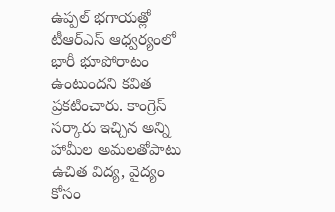ఉప్పల్ భగాయత్లో టీఆర్ఎస్ ఆధ్వర్యంలో భారీ భూపోరాటం ఉంటుందని కవిత ప్రకటించారు. కాంగ్రెస్ సర్కారు ఇచ్చిన అన్ని హామీల అమలతోపాటు ఉచిత విద్య, వైద్యం కోసం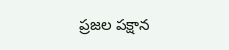ప్రజల పక్షాన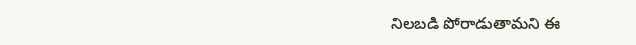నిలబడి పోరాడుతామని ఈ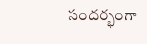సందర్భంగా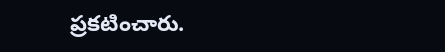ప్రకటించారు.